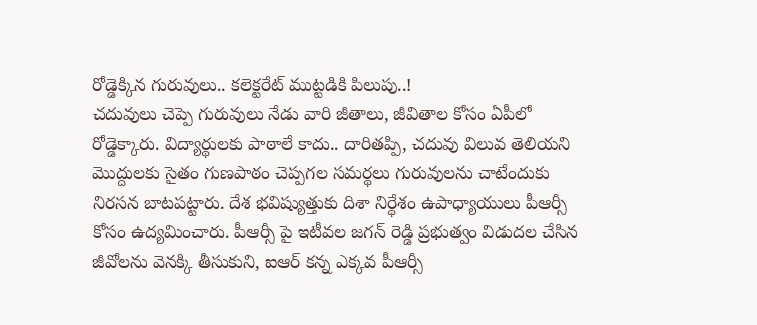రోడ్డెక్కిన గురువులు.. కలెక్టరేట్ ముట్టడికి పిలుపు..!
చదువులు చెప్పె గురువులు నేడు వారి జీతాలు, జీవితాల కోసం ఏపీలో రోడ్డెక్కారు. విద్యార్థులకు పాఠాలే కాదు.. దారితప్పి, చదువు విలువ తెలియని మొద్దులకు సైతం గుణపాఠం చెప్పగల సమర్థలు గురువులను చాటేందుకు నిరసన బాటపట్టారు. దేశ భవిష్యుత్తుకు దిశా నిర్ధేశం ఉపాధ్యాయులు పీఆర్సీ కోసం ఉద్యమించారు. పీఆర్సీ పై ఇటీవల జగన్ రెడ్డి ప్రభుత్వం విడుదల చేసిన జీవోలను వెనక్కి తీసుకుని, ఐఆర్ కన్న ఎక్కవ పీఆర్సీ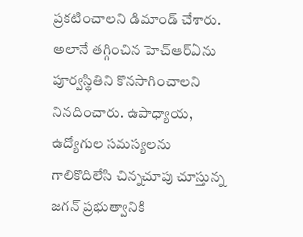ప్రకటించాలని డిమాండ్ చేశారు. అలానే తగ్గించిన హెచ్ఆర్ఏను పూర్వస్థితిని కొనసాగించాలని నినదించారు. ఉపాధ్యాయ, ఉద్యోగుల సమస్యలను గాలికొదిలేసి చిన్నచూపు చూస్తున్న జగన్ ప్రభుత్వానికి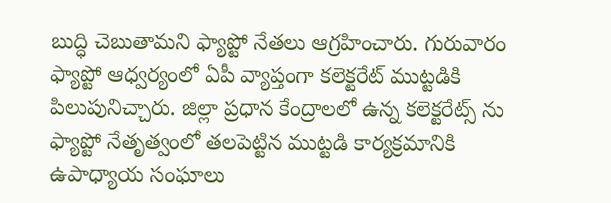బుద్ధి చెబుతామని ఫ్యాప్టో నేతలు ఆగ్రహించారు. గురువారం ఫ్యాప్టో ఆధ్వర్యంలో ఏపీ వ్యాప్తంగా కలెక్టరేట్ ముట్టడికి పిలుపునిచ్చారు. జిల్లా ప్రధాన కేంద్రాలలో ఉన్న కలెక్టరేట్స్ ను ఫ్యాప్టో నేతృత్వంలో తలపెట్టిన ముట్టడి కార్యక్రమానికి ఉపాధ్యాయ సంఘాలు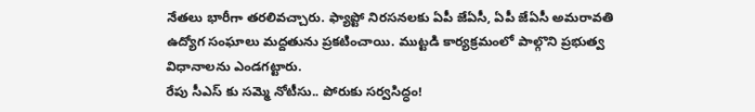నేతలు భారీగా తరలివచ్చారు. ఫ్యాప్టో నిరసనలకు ఏపీ జేఏసీ, ఏపీ జేఏసీ అమరావతి ఉద్యోగ సంఘాలు మద్దతును ప్రకటించాయి. ముట్టడి కార్యక్రమంలో పాల్గొని ప్రభుత్వ విధానాలను ఎండగట్టారు.
రేపు సీఎస్ కు సమ్మె నోటీసు.. పోరుకు సర్వసిద్ధం!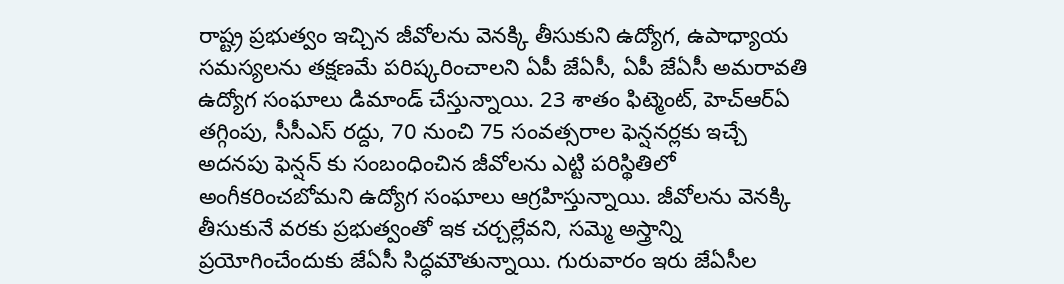రాష్ట్ర ప్రభుత్వం ఇచ్చిన జీవోలను వెనక్కి తీసుకుని ఉద్యోగ, ఉపాధ్యాయ సమస్యలను తక్షణమే పరిష్కరించాలని ఏపీ జేఏసీ, ఏపీ జేఏసీ అమరావతి ఉద్యోగ సంఘాలు డిమాండ్ చేస్తున్నాయి. 23 శాతం ఫిట్మెంట్, హెచ్ఆర్ఏ తగ్గింపు, సీసీఎస్ రద్దు, 70 నుంచి 75 సంవత్సరాల ఫెన్షనర్లకు ఇచ్చే అదనపు ఫెన్షన్ కు సంబంధించిన జీవోలను ఎట్టి పరిస్థితిలో అంగీకరించబోమని ఉద్యోగ సంఘాలు ఆగ్రహిస్తున్నాయి. జీవోలను వెనక్కి తీసుకునే వరకు ప్రభుత్వంతో ఇక చర్చల్లేవని, సమ్మె అస్త్రాన్ని ప్రయోగించేందుకు జేఏసీ సిద్ధమౌతున్నాయి. గురువారం ఇరు జేఏసీల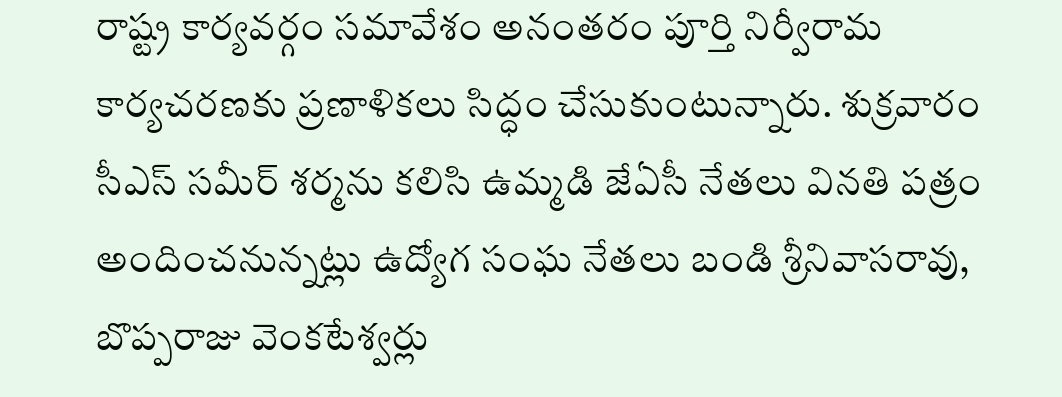రాష్ట్ర కార్యవర్గం సమావేశం అనంతరం పూర్తి నిర్వీరామ కార్యచరణకు ప్రణాళికలు సిద్ధం చేసుకుంటున్నారు. శుక్రవారం సీఎస్ సమీర్ శర్మను కలిసి ఉమ్మడి జేఏసీ నేతలు వినతి పత్రం అందించనున్నట్లు ఉద్యోగ సంఘ నేతలు బండి శ్రీనివాసరావు, బొప్పరాజు వెంకటేశ్వర్లు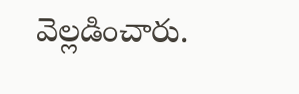వెల్లడించారు.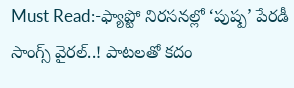Must Read:-ఫ్యాప్టో నిరసనల్లో ‘పుష్ప’ పేరడీ సాంగ్స్ వైరల్..! పాటలతో కదం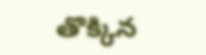తొక్కిన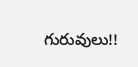గురువులు!!